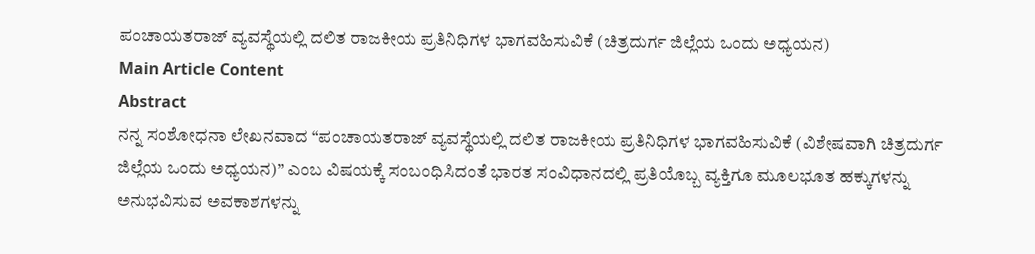ಪಂಚಾಯತರಾಜ್ ವ್ಯವಸ್ಥೆಯಲ್ಲಿ ದಲಿತ ರಾಜಕೀಯ ಪ್ರತಿನಿಧಿಗಳ ಭಾಗವಹಿಸುವಿಕೆ (ಚಿತ್ರದುರ್ಗ ಜಿಲ್ಲೆಯ ಒಂದು ಅಧ್ಯಯನ)
Main Article Content
Abstract
ನನ್ನ ಸಂಶೋಧನಾ ಲೇಖನವಾದ “ಪಂಚಾಯತರಾಜ್ ವ್ಯವಸ್ಥೆಯಲ್ಲಿ ದಲಿತ ರಾಜಕೀಯ ಪ್ರತಿನಿಧಿಗಳ ಭಾಗವಹಿಸುವಿಕೆ (ವಿಶೇಷವಾಗಿ ಚಿತ್ರದುರ್ಗ ಜಿಲ್ಲೆಯ ಒಂದು ಅಧ್ಯಯನ)” ಎಂಬ ವಿಷಯಕ್ಕೆ ಸಂಬಂಧಿಸಿದಂತೆ ಭಾರತ ಸಂವಿಧಾನದಲ್ಲಿ ಪ್ರತಿಯೊಬ್ಬ ವ್ಯಕ್ತಿಗೂ ಮೂಲಭೂತ ಹಕ್ಕುಗಳನ್ನು ಅನುಭವಿಸುವ ಅವಕಾಶಗಳನ್ನು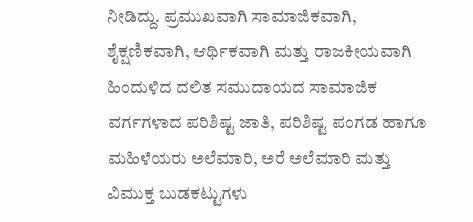ನೀಡಿದ್ದು. ಪ್ರಮುಖವಾಗಿ ಸಾಮಾಜಿಕವಾಗಿ, ಶೈಕ್ಷಣಿಕವಾಗಿ, ಆರ್ಥಿಕವಾಗಿ ಮತ್ತು ರಾಜಕೀಯವಾಗಿ ಹಿಂದುಳಿದ ದಲಿತ ಸಮುದಾಯದ ಸಾಮಾಜಿಕ ವರ್ಗಗಳಾದ ಪರಿಶಿಷ್ಟ ಜಾತಿ, ಪರಿಶಿಷ್ಟ ಪಂಗಡ ಹಾಗೂ ಮಹಿಳೆಯರು ಅಲೆಮಾರಿ, ಅರೆ ಅಲೆಮಾರಿ ಮತ್ತು ವಿಮುಕ್ತ ಬುಡಕಟ್ಟುಗಳು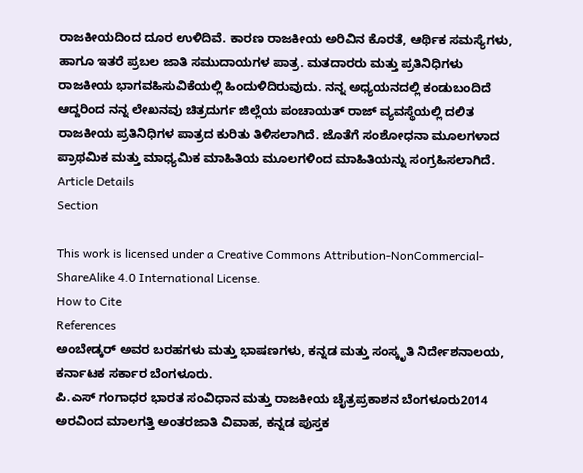ರಾಜಕೀಯದಿಂದ ದೂರ ಉಳಿದಿವೆ. ಕಾರಣ ರಾಜಕೀಯ ಅರಿವಿನ ಕೊರತೆ, ಆರ್ಥಿಕ ಸಮಸ್ಯೆಗಳು, ಹಾಗೂ ಇತರೆ ಪ್ರಬಲ ಜಾತಿ ಸಮುದಾಯಗಳ ಪಾತ್ರ. ಮತದಾರರು ಮತ್ತು ಪ್ರತಿನಿಧಿಗಳು ರಾಜಕೀಯ ಭಾಗವಹಿಸುವಿಕೆಯಲ್ಲಿ ಹಿಂದುಳಿದಿರುವುದು. ನನ್ನ ಅಧ್ಯಯನದಲ್ಲಿ ಕಂಡುಬಂದಿದೆ ಆದ್ದರಿಂದ ನನ್ನ ಲೇಖನವು ಚಿತ್ರದುರ್ಗ ಜಿಲ್ಲೆಯ ಪಂಚಾಯತ್ ರಾಜ್ ವ್ಯವಸ್ಥೆಯಲ್ಲಿ ದಲಿತ ರಾಜಕೀಯ ಪ್ರತಿನಿಧಿಗಳ ಪಾತ್ರದ ಕುರಿತು ತಿಳಿಸಲಾಗಿದೆ. ಜೊತೆಗೆ ಸಂಶೋಧನಾ ಮೂಲಗಳಾದ ಪ್ರಾಥಮಿಕ ಮತ್ತು ಮಾಧ್ಯಮಿಕ ಮಾಹಿತಿಯ ಮೂಲಗಳಿಂದ ಮಾಹಿತಿಯನ್ನು ಸಂಗ್ರಹಿಸಲಾಗಿದೆ.
Article Details
Section

This work is licensed under a Creative Commons Attribution-NonCommercial-ShareAlike 4.0 International License.
How to Cite
References
ಅಂಬೇಡ್ಕರ್ ಅವರ ಬರಹಗಳು ಮತ್ತು ಭಾಷಣಗಳು, ಕನ್ನಡ ಮತ್ತು ಸಂಸ್ಕೃತಿ ನಿರ್ದೇಶನಾಲಯ, ಕರ್ನಾಟಕ ಸರ್ಕಾರ ಬೆಂಗಳೂರು.
ಪಿ.ಎಸ್ ಗಂಗಾಧರ ಭಾರತ ಸಂವಿಧಾನ ಮತ್ತು ರಾಜಕೀಯ ಚೈತ್ರಪ್ರಕಾಶನ ಬೆಂಗಳೂರು2014
ಅರವಿಂದ ಮಾಲಗತ್ತಿ ಅಂತರಜಾತಿ ವಿವಾಹ, ಕನ್ನಡ ಪುಸ್ತಕ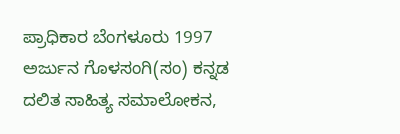ಪ್ರಾಧಿಕಾರ ಬೆಂಗಳೂರು 1997
ಅರ್ಜುನ ಗೊಳಸಂಗಿ(ಸಂ) ಕನ್ನಡ ದಲಿತ ಸಾಹಿತ್ಯ ಸಮಾಲೋಕನ,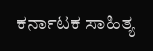ಕರ್ನಾಟಕ ಸಾಹಿತ್ಯ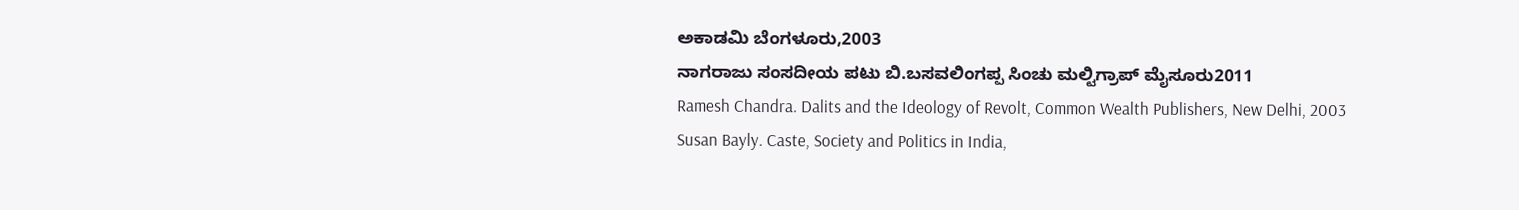ಅಕಾಡಮಿ ಬೆಂಗಳೂರು,2003
ನಾಗರಾಜು ಸಂಸದೀಯ ಪಟು ಬಿ.ಬಸವಲಿಂಗಪ್ಪ ಸಿಂಚು ಮಲ್ಟಿಗ್ರಾಪ್ ಮೈಸೂರು2011
Ramesh Chandra. Dalits and the Ideology of Revolt, Common Wealth Publishers, New Delhi, 2003
Susan Bayly. Caste, Society and Politics in India,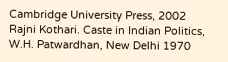Cambridge University Press, 2002
Rajni Kothari. Caste in Indian Politics, W.H. Patwardhan, New Delhi 1970